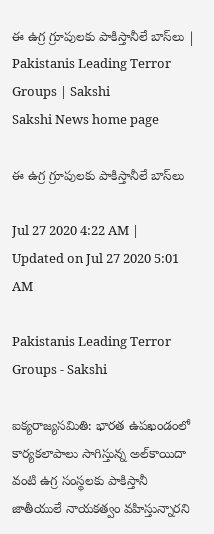ఈ ఉగ్ర గ్రూపులకు పాకిస్తానీలే బాస్‌లు | Pakistanis Leading Terror Groups | Sakshi
Sakshi News home page

ఈ ఉగ్ర గ్రూపులకు పాకిస్తానీలే బాస్‌లు

Jul 27 2020 4:22 AM | Updated on Jul 27 2020 5:01 AM

Pakistanis Leading Terror Groups - Sakshi

ఐక్యరాజ్యసమితి: భారత ఉపఖండంలో కార్యకలాపాలు సాగిస్తున్న అల్‌కాయిదా వంటి ఉగ్ర సంస్థలకు పాకిస్తానీ జాతీయులే నాయకత్వం వహిస్తున్నారని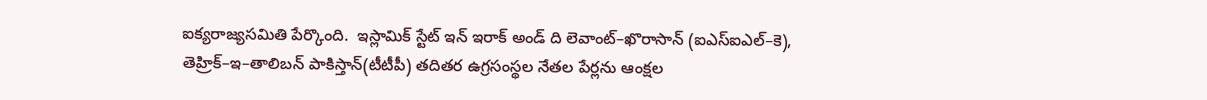ఐక్యరాజ్యసమితి పేర్కొంది.  ఇస్లామిక్‌ స్టేట్‌ ఇన్‌ ఇరాక్‌ అండ్‌ ది లెవాంట్‌–ఖొరాసాన్‌ (ఐఎస్‌ఐఎల్‌–కె), తెహ్రిక్‌–ఇ–తాలిబన్‌ పాకిస్తాన్‌(టీటీపీ) తదితర ఉగ్రసంస్థల నేతల పేర్లను ఆంక్షల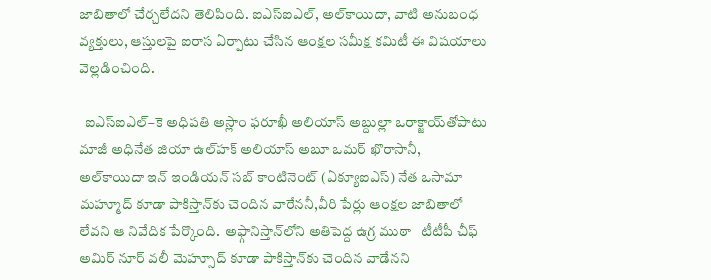జాబితాలో చేర్చలేదని తెలిపింది. ఐఎస్‌ఐఎల్, అల్‌కాయిదా, వాటి అనుబంధ వ్యక్తులు, ఆస్తులపై ఐరాస ఏర్పాటు చేసిన ఆంక్షల సమీక్ష కమిటీ ఈ విషయాలు వెల్లడించింది.

  ఐఎస్‌ఐఎల్‌–కె అధిపతి అస్లాం ఫరూఖీ అలియాస్‌ అబ్దుల్లా ఒరాక్జాయ్‌తోపాటు మాజీ అధినేత జియా ఉల్‌హక్‌ అలియాస్‌ అబూ ఒమర్‌ ఖొరాసానీ, అల్‌కాయిదా ఇన్‌ ఇండియన్‌ సబ్‌ కాంటినెంట్‌ (ఏక్యూఐఎస్‌) నేత ఒసామా మహ్మూద్‌ కూడా పాకిస్తాన్‌కు చెందిన వారేననీ,వీరి పేర్లు ఆంక్షల జాబితాలో లేవని ఆ నివేదిక పేర్కొంది.  అఫ్గానిస్తాన్‌లోని అతిపెద్ద ఉగ్ర ముఠా   టీటీపీ చీఫ్‌ అమిర్‌ నూర్‌ వలీ మెహ్సూద్‌ కూడా పాకిస్తాన్‌కు చెందిన వాడేనని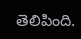తెలిపింది.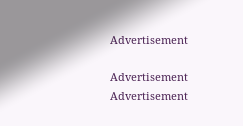Advertisement

Advertisement
Advertisement